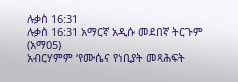ሉቃስ 16:31
ሉቃስ 16:31 አማርኛ አዲሱ መደበኛ ትርጉም (አማ05)
አብርሃምም ‘የሙሴና የነቢያት መጻሕፍት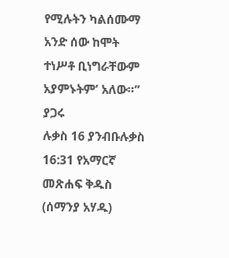የሚሉትን ካልሰሙማ አንድ ሰው ከሞት ተነሥቶ ቢነግራቸውም አያምኑትም’ አለው።”
ያጋሩ
ሉቃስ 16 ያንብቡሉቃስ 16:31 የአማርኛ መጽሐፍ ቅዱስ (ሰማንያ አሃዱ)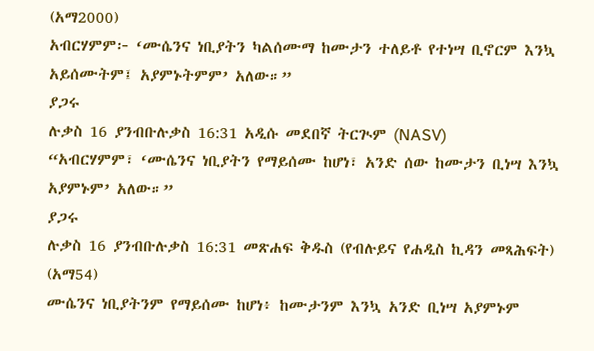(አማ2000)
አብርሃምም፦ ‘ሙሴንና ነቢያትን ካልሰሙማ ከሙታን ተለይቶ የተነሣ ቢኖርም እንኳ አይሰሙትም፤ አያምኑትምም’ አለው።”
ያጋሩ
ሉቃስ 16 ያንብቡሉቃስ 16:31 አዲሱ መደበኛ ትርጒም (NASV)
“አብርሃምም፣ ‘ሙሴንና ነቢያትን የማይሰሙ ከሆነ፣ አንድ ሰው ከሙታን ቢነሣ እንኳ አያምኑም’ አለው።”
ያጋሩ
ሉቃስ 16 ያንብቡሉቃስ 16:31 መጽሐፍ ቅዱስ (የብሉይና የሐዲስ ኪዳን መጻሕፍት) (አማ54)
ሙሴንና ነቢያትንም የማይሰሙ ከሆነ፥ ከሙታንም እንኳ አንድ ቢነሣ አያምኑም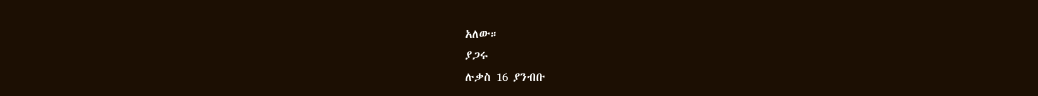አለው።
ያጋሩ
ሉቃስ 16 ያንብቡ